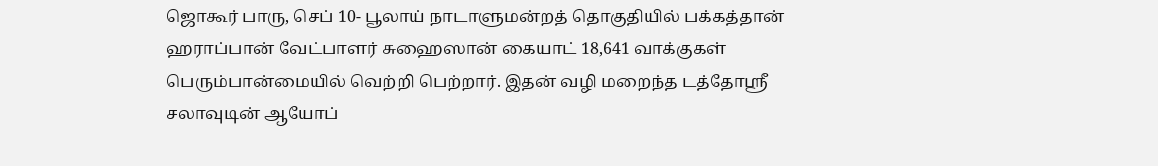ஜொகூர் பாரு, செப் 10- பூலாய் நாடாளுமன்றத் தொகுதியில் பக்கத்தான்
ஹராப்பான் வேட்பாளர் சுஹைஸான் கையாட் 18,641 வாக்குகள்
பெரும்பான்மையில் வெற்றி பெற்றார். இதன் வழி மறைந்த டத்தோஸ்ரீ
சலாவுடின் ஆயோப்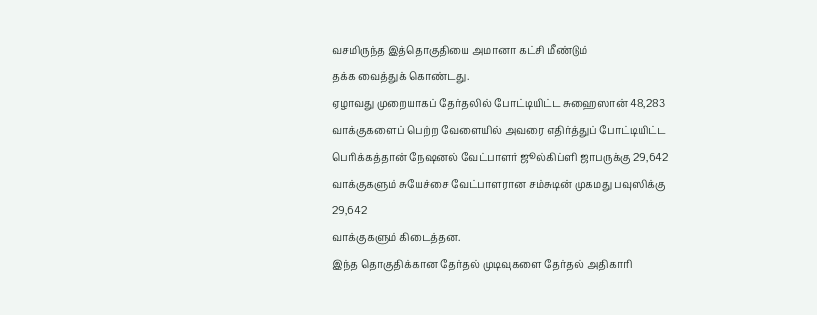வசமிருந்த இத்தொகுதியை அமானா கட்சி மீண்டும்
தக்க வைத்துக் கொண்டது.
ஏழாவது முறையாகப் தேர்தலில் போட்டியிட்ட சுஹைஸான் 48,283
வாக்குகளைப் பெற்ற வேளையில் அவரை எதிர்த்துப் போட்டியிட்ட
பெரிக்கத்தான் நேஷனல் வேட்பாளர் ஜூல்கிப்ளி ஜாபருக்கு 29,642
வாக்குகளும் சுயேச்சை வேட்பாளரான சம்சுடின் முகமது பவுஸிக்கு 29,642
வாக்குகளும் கிடைத்தன.
இந்த தொகுதிக்கான தேர்தல் முடிவுகளை தேர்தல் அதிகாரி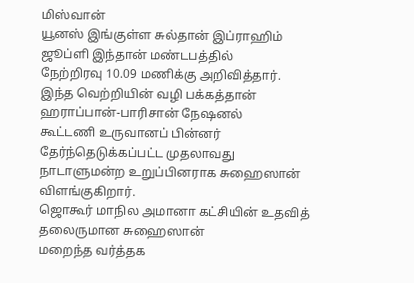மிஸ்வான்
யூனஸ் இங்குள்ள சுல்தான் இப்ராஹிம் ஜூப்ளி இந்தான் மண்டபத்தில்
நேற்றிரவு 10.09 மணிக்கு அறிவித்தார்.
இந்த வெற்றியின் வழி பக்கத்தான் ஹராப்பான்-பாரிசான் நேஷனல்
கூட்டணி உருவானப் பின்னர் தேர்ந்தெடுக்கப்பட்ட முதலாவது
நாடாளுமன்ற உறுப்பினராக சுஹைஸான் விளங்குகிறார்.
ஜொகூர் மாநில அமானா கட்சியின் உதவித் தலைருமான சுஹைஸான்
மறைந்த வர்த்தக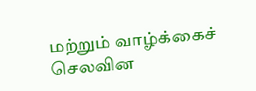மற்றும் வாழ்க்கைச் செலவின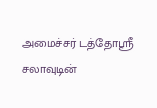அமைச்சர் டத்தோஸ்ரீ
சலாவுடின்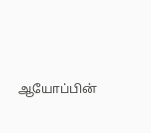ஆயோப்பின்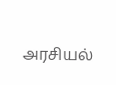அரசியல்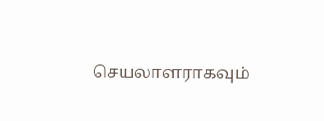செயலாளராகவும்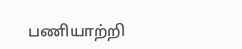பணியாற்றி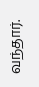வந்தார்.